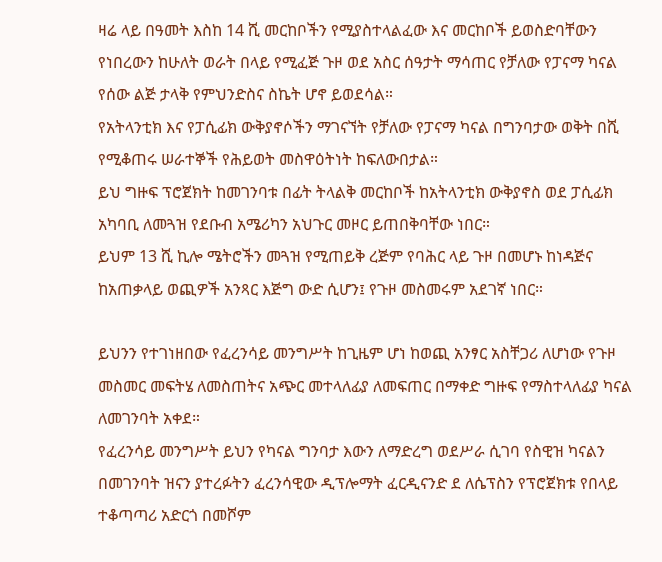ዛሬ ላይ በዓመት እስከ 14 ሺ መርከቦችን የሚያስተላልፈው እና መርከቦች ይወስድባቸውን የነበረውን ከሁለት ወራት በላይ የሚፈጅ ጉዞ ወደ አስር ሰዓታት ማሳጠር የቻለው የፓናማ ካናል የሰው ልጅ ታላቅ የምህንድስና ስኬት ሆኖ ይወደሳል።
የአትላንቲክ እና የፓሲፊክ ውቅያኖሶችን ማገናኘት የቻለው የፓናማ ካናል በግንባታው ወቅት በሺ የሚቆጠሩ ሠራተኞች የሕይወት መስዋዕትነት ከፍለውበታል።
ይህ ግዙፍ ፕሮጀክት ከመገንባቱ በፊት ትላልቅ መርከቦች ከአትላንቲክ ውቅያኖስ ወደ ፓሲፊክ አካባቢ ለመጓዝ የደቡብ አሜሪካን አህጉር መዞር ይጠበቅባቸው ነበር።
ይህም 13 ሺ ኪሎ ሜትሮችን መጓዝ የሚጠይቅ ረጅም የባሕር ላይ ጉዞ በመሆኑ ከነዳጅና ከአጠቃላይ ወጪዎች አንጻር እጅግ ውድ ሲሆን፤ የጉዞ መስመሩም አደገኛ ነበር።

ይህንን የተገነዘበው የፈረንሳይ መንግሥት ከጊዜም ሆነ ከወጪ አንፃር አስቸጋሪ ለሆነው የጉዞ መስመር መፍትሄ ለመስጠትና አጭር መተላለፊያ ለመፍጠር በማቀድ ግዙፍ የማስተላለፊያ ካናል ለመገንባት አቀደ።
የፈረንሳይ መንግሥት ይህን የካናል ግንባታ እውን ለማድረግ ወደሥራ ሲገባ የስዊዝ ካናልን በመገንባት ዝናን ያተረፉትን ፈረንሳዊው ዲፕሎማት ፈርዲናንድ ደ ለሴፕስን የፕሮጀክቱ የበላይ ተቆጣጣሪ አድርጎ በመሾም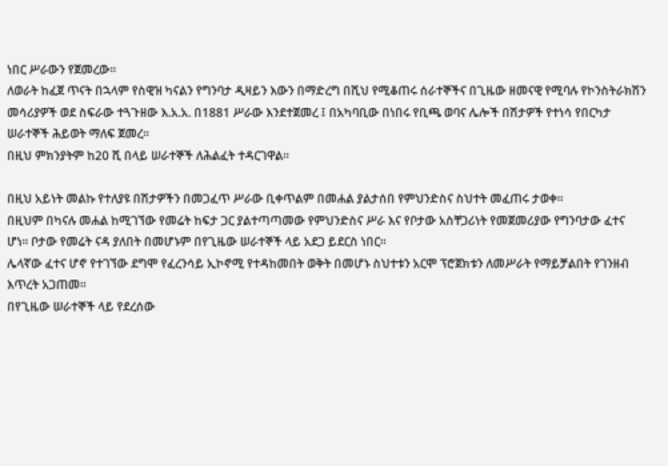ነበር ሥራውን የጀመረው።
ለወራት ከፈጀ ጥናት በኋላም የስዊዝ ካናልን የግንባታ ዲዛይን እውን በማድረግ በሺህ የሚቆጠሩ ሰራተኞችና በጊዜው ዘመናዊ የሚባሉ የኮንስትራክሽን መሳሪያዎች ወደ ስፍራው ተጓጉዘው እ.አ.አ. በ1881 ሥራው እንደተጀመረ ፤ በአካባቢው በነበሩ የቢጫ ወባና ሌሎች በሽታዎች የተነሳ የበርካታ ሠራተኞች ሕይወት ማለፍ ጀመረ።
በዚህ ምክንያትም ከ20 ሺ በላይ ሠራተኞች ለሕልፈት ተዳርገዋል።

በዚህ አይነት መልኩ የተለያዩ በሽታዎችን በመጋፈጥ ሥራው ቢቀጥልም በመሐል ያልታሰበ የምህንድስና ስህተት መፈጠሩ ታወቀ።
በዚህም በካናሉ መሐል ከሚገኘው የመሬት ከፍታ ጋር ያልተጣጣመው የምህንድስና ሥራ እና የቦታው አስቸጋሪነት የመጀመሪያው የግንባታው ፈተና ሆነ። ቦታው የመሬት ናዳ ያለበት በመሆኑም በየጊዜው ሠራተኞች ላይ አደጋ ይደርስ ነበር።
ሌላኛው ፈተና ሆኖ የተገኘው ደግሞ የፈረንሳይ ኢኮኖሚ የተዳከመበት ወቅት በመሆኑ ስህተቱን አርሞ ፕሮጀክቱን ለመሥራት የማይቻልበት የገንዘብ እጥረት አጋጠመ።
በየጊዜው ሠራተኞች ላይ የደረሰው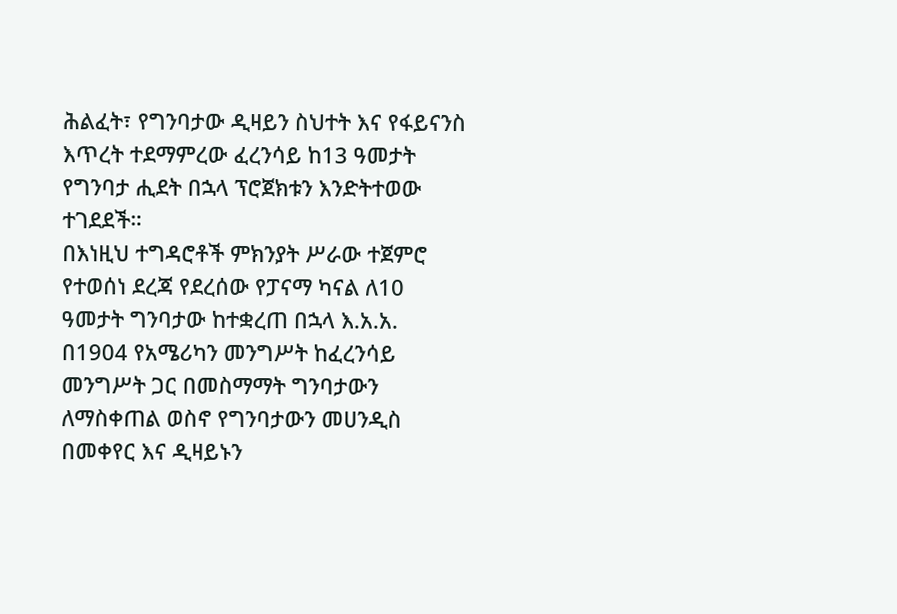ሕልፈት፣ የግንባታው ዲዛይን ስህተት እና የፋይናንስ እጥረት ተደማምረው ፈረንሳይ ከ13 ዓመታት የግንባታ ሒደት በኋላ ፕሮጀክቱን እንድትተወው ተገደደች።
በእነዚህ ተግዳሮቶች ምክንያት ሥራው ተጀምሮ የተወሰነ ደረጃ የደረሰው የፓናማ ካናል ለ10 ዓመታት ግንባታው ከተቋረጠ በኋላ እ.አ.አ. በ1904 የአሜሪካን መንግሥት ከፈረንሳይ መንግሥት ጋር በመስማማት ግንባታውን ለማስቀጠል ወስኖ የግንባታውን መሀንዲስ በመቀየር እና ዲዛይኑን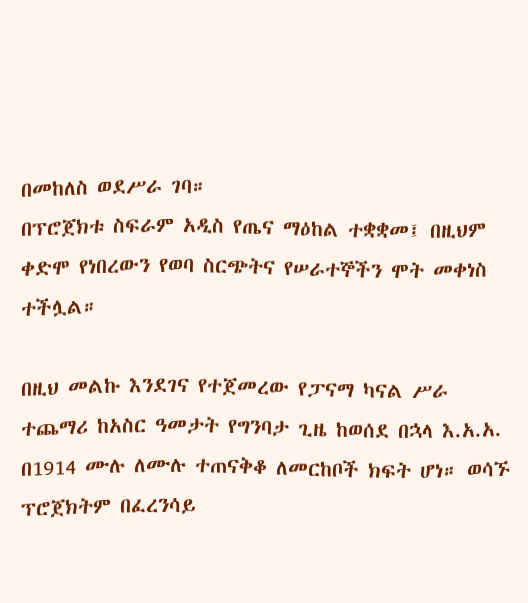በመከለስ ወደሥራ ገባ።
በፕሮጀክቱ ስፍራም አዲስ የጤና ማዕከል ተቋቋመ፤ በዚህም ቀድሞ የነበረውን የወባ ስርጭትና የሠራተኞችን ሞት መቀነስ ተችሏል።

በዚህ መልኩ እንደገና የተጀመረው የፓናማ ካናል ሥራ ተጨማሪ ከአስር ዓመታት የግንባታ ጊዜ ከወሰደ በኋላ እ.አ.አ. በ1914 ሙሉ ለሙሉ ተጠናቅቆ ለመርከቦች ክፍት ሆነ። ወሳኙ ፕሮጀክትም በፈረንሳይ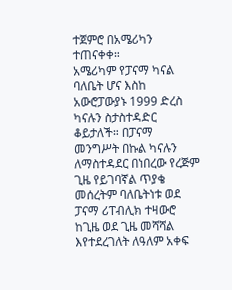ተጀምሮ በአሜሪካን ተጠናቀቀ።
አሜሪካም የፓናማ ካናል ባለቤት ሆና እስከ አውሮፓውያኑ 1999 ድረስ ካናሉን ስታስተዳድር ቆይታለች። በፓናማ መንግሥት በኩል ካናሉን ለማስተዳደር በነበረው የረጅም ጊዜ የይገባኛል ጥያቄ መሰረትም ባለቤትነቱ ወደ ፓናማ ሪፐብሊክ ተዛውሮ ከጊዜ ወደ ጊዜ መሻሻል እየተደረገለት ለዓለም አቀፍ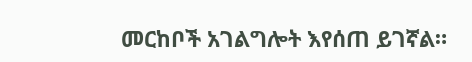መርከቦች አገልግሎት እየሰጠ ይገኛል።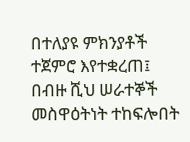በተለያዩ ምክንያቶች ተጀምሮ እየተቋረጠ፤ በብዙ ሺህ ሠራተኞች መስዋዕትነት ተከፍሎበት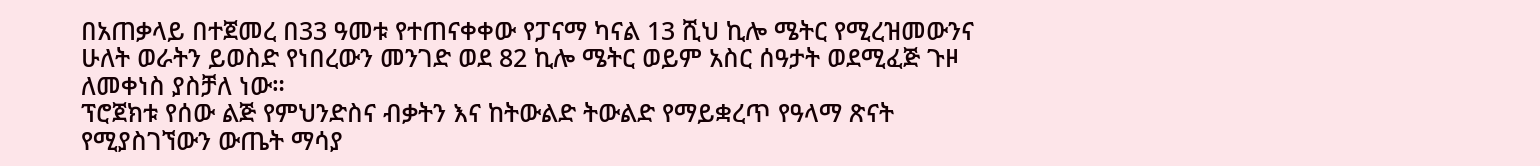በአጠቃላይ በተጀመረ በ33 ዓመቱ የተጠናቀቀው የፓናማ ካናል 13 ሺህ ኪሎ ሜትር የሚረዝመውንና ሁለት ወራትን ይወስድ የነበረውን መንገድ ወደ 82 ኪሎ ሜትር ወይም አስር ሰዓታት ወደሚፈጅ ጉዞ ለመቀነስ ያስቻለ ነው።
ፕሮጀክቱ የሰው ልጅ የምህንድስና ብቃትን እና ከትውልድ ትውልድ የማይቋረጥ የዓላማ ጽናት የሚያስገኘውን ውጤት ማሳያ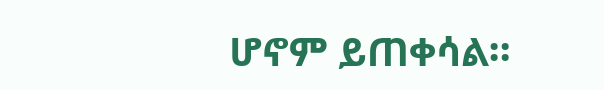ሆኖም ይጠቀሳል።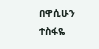በዋሲሁን ተስፋዬ